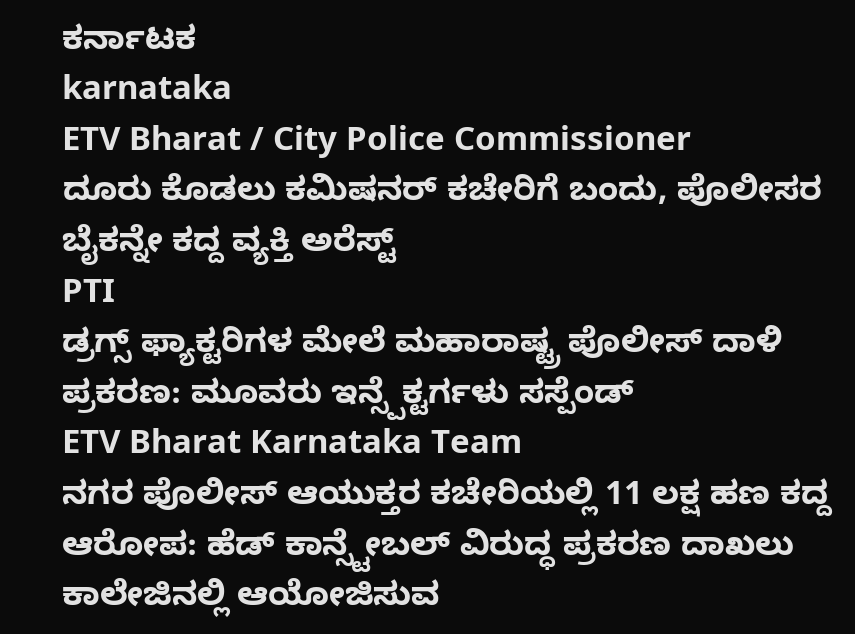ಕರ್ನಾಟಕ
karnataka
ETV Bharat / City Police Commissioner
ದೂರು ಕೊಡಲು ಕಮಿಷನರ್ ಕಚೇರಿಗೆ ಬಂದು, ಪೊಲೀಸರ ಬೈಕನ್ನೇ ಕದ್ದ ವ್ಯಕ್ತಿ ಅರೆಸ್ಟ್
PTI
ಡ್ರಗ್ಸ್ ಫ್ಯಾಕ್ಟರಿಗಳ ಮೇಲೆ ಮಹಾರಾಷ್ಟ್ರ ಪೊಲೀಸ್ ದಾಳಿ ಪ್ರಕರಣ: ಮೂವರು ಇನ್ಸ್ಪೆಕ್ಟರ್ಗಳು ಸಸ್ಪೆಂಡ್
ETV Bharat Karnataka Team
ನಗರ ಪೊಲೀಸ್ ಆಯುಕ್ತರ ಕಚೇರಿಯಲ್ಲಿ 11 ಲಕ್ಷ ಹಣ ಕದ್ದ ಆರೋಪ: ಹೆಡ್ ಕಾನ್ಸ್ಟೇಬಲ್ ವಿರುದ್ಧ ಪ್ರಕರಣ ದಾಖಲು
ಕಾಲೇಜಿನಲ್ಲಿ ಆಯೋಜಿಸುವ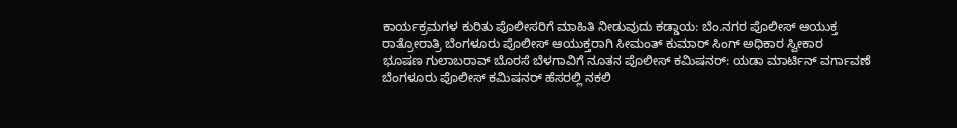ಕಾರ್ಯಕ್ರಮಗಳ ಕುರಿತು ಪೊಲೀಸರಿಗೆ ಮಾಹಿತಿ ನೀಡುವುದು ಕಡ್ಡಾಯ: ಬೆಂ.ನಗರ ಪೊಲೀಸ್ ಆಯುಕ್ತ
ರಾತ್ರೋರಾತ್ರಿ ಬೆಂಗಳೂರು ಪೊಲೀಸ್ ಆಯುಕ್ತರಾಗಿ ಸೀಮಂತ್ ಕುಮಾರ್ ಸಿಂಗ್ ಅಧಿಕಾರ ಸ್ವೀಕಾರ
ಭೂಷಣ ಗುಲಾಬರಾವ್ ಬೊರಸೆ ಬೆಳಗಾವಿಗೆ ನೂತನ ಪೊಲೀಸ್ ಕಮಿಷನರ್: ಯಡಾ ಮಾರ್ಟಿನ್ ವರ್ಗಾವಣೆ
ಬೆಂಗಳೂರು ಪೊಲೀಸ್ ಕಮಿಷನರ್ ಹೆಸರಲ್ಲಿ ನಕಲಿ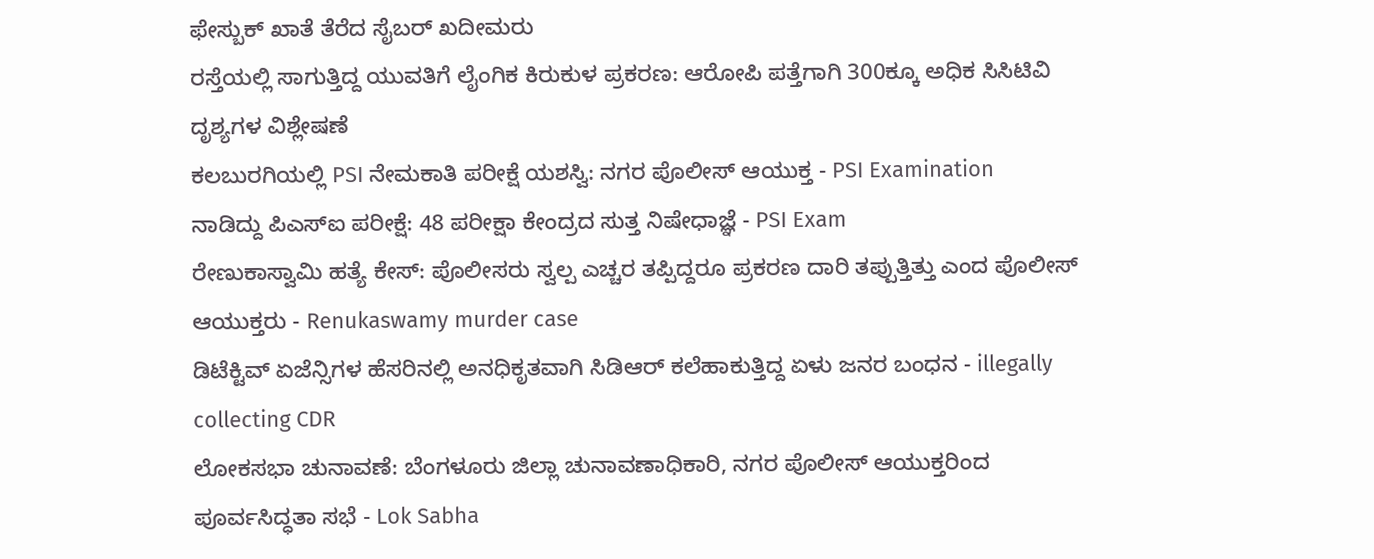ಫೇಸ್ಬುಕ್ ಖಾತೆ ತೆರೆದ ಸೈಬರ್ ಖದೀಮರು
ರಸ್ತೆಯಲ್ಲಿ ಸಾಗುತ್ತಿದ್ದ ಯುವತಿಗೆ ಲೈಂಗಿಕ ಕಿರುಕುಳ ಪ್ರಕರಣ: ಆರೋಪಿ ಪತ್ತೆಗಾಗಿ 300ಕ್ಕೂ ಅಧಿಕ ಸಿಸಿಟಿವಿ ದೃಶ್ಯಗಳ ವಿಶ್ಲೇಷಣೆ
ಕಲಬುರಗಿಯಲ್ಲಿ PSI ನೇಮಕಾತಿ ಪರೀಕ್ಷೆ ಯಶಸ್ವಿ: ನಗರ ಪೊಲೀಸ್ ಆಯುಕ್ತ - PSI Examination
ನಾಡಿದ್ದು ಪಿಎಸ್ಐ ಪರೀಕ್ಷೆ: 48 ಪರೀಕ್ಷಾ ಕೇಂದ್ರದ ಸುತ್ತ ನಿಷೇಧಾಜ್ಞೆ - PSI Exam
ರೇಣುಕಾಸ್ವಾಮಿ ಹತ್ಯೆ ಕೇಸ್: ಪೊಲೀಸರು ಸ್ವಲ್ಪ ಎಚ್ಚರ ತಪ್ಪಿದ್ದರೂ ಪ್ರಕರಣ ದಾರಿ ತಪ್ಪುತ್ತಿತ್ತು ಎಂದ ಪೊಲೀಸ್ ಆಯುಕ್ತರು - Renukaswamy murder case
ಡಿಟೆಕ್ಟಿವ್ ಏಜೆನ್ಸಿಗಳ ಹೆಸರಿನಲ್ಲಿ ಅನಧಿಕೃತವಾಗಿ ಸಿಡಿಆರ್ ಕಲೆಹಾಕುತ್ತಿದ್ದ ಏಳು ಜನರ ಬಂಧನ - illegally collecting CDR
ಲೋಕಸಭಾ ಚುನಾವಣೆ: ಬೆಂಗಳೂರು ಜಿಲ್ಲಾ ಚುನಾವಣಾಧಿಕಾರಿ, ನಗರ ಪೊಲೀಸ್ ಆಯುಕ್ತರಿಂದ ಪೂರ್ವಸಿದ್ಧತಾ ಸಭೆ - Lok Sabha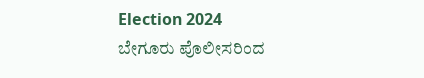Election 2024
ಬೇಗೂರು ಪೊಲೀಸರಿಂದ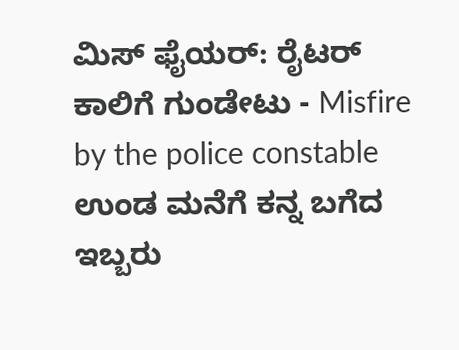ಮಿಸ್ ಫೈಯರ್: ರೈಟರ್ ಕಾಲಿಗೆ ಗುಂಡೇಟು - Misfire by the police constable
ಉಂಡ ಮನೆಗೆ ಕನ್ನ ಬಗೆದ ಇಬ್ಬರು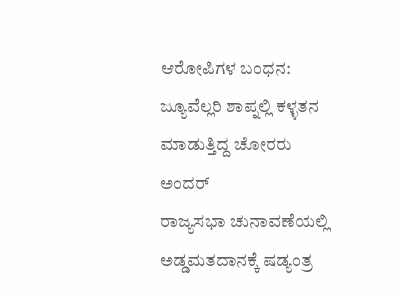ಆರೋಪಿಗಳ ಬಂಧನ: ಜ್ಯೂವೆಲ್ಲರಿ ಶಾಪ್ನಲ್ಲಿ ಕಳ್ಳತನ ಮಾಡುತ್ತಿದ್ದ ಚೋರರು ಅಂದರ್
ರಾಜ್ಯಸಭಾ ಚುನಾವಣೆಯಲ್ಲಿ ಅಡ್ಡಮತದಾನಕ್ಕೆ ಷಡ್ಯಂತ್ರ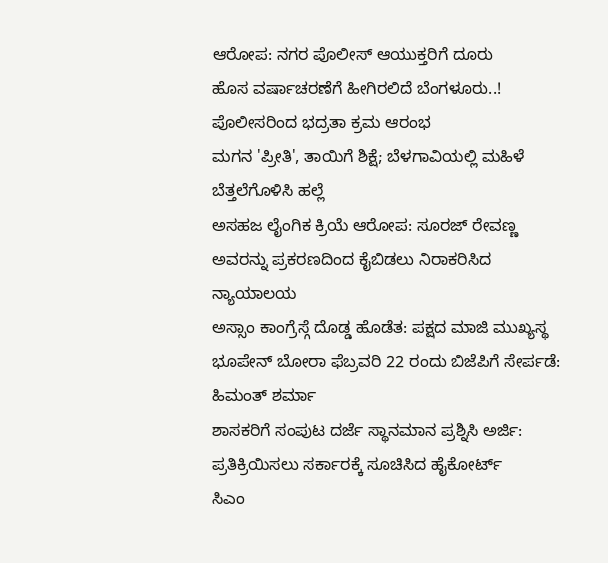ಆರೋಪ: ನಗರ ಪೊಲೀಸ್ ಆಯುಕ್ತರಿಗೆ ದೂರು
ಹೊಸ ವರ್ಷಾಚರಣೆಗೆ ಹೀಗಿರಲಿದೆ ಬೆಂಗಳೂರು..! ಪೊಲೀಸರಿಂದ ಭದ್ರತಾ ಕ್ರಮ ಆರಂಭ
ಮಗನ 'ಪ್ರೀತಿ', ತಾಯಿಗೆ ಶಿಕ್ಷೆ; ಬೆಳಗಾವಿಯಲ್ಲಿ ಮಹಿಳೆ ಬೆತ್ತಲೆಗೊಳಿಸಿ ಹಲ್ಲೆ
ಅಸಹಜ ಲೈಂಗಿಕ ಕ್ರಿಯೆ ಆರೋಪ: ಸೂರಜ್ ರೇವಣ್ಣ ಅವರನ್ನು ಪ್ರಕರಣದಿಂದ ಕೈಬಿಡಲು ನಿರಾಕರಿಸಿದ ನ್ಯಾಯಾಲಯ
ಅಸ್ಸಾಂ ಕಾಂಗ್ರೆಸ್ಗೆ ದೊಡ್ಡ ಹೊಡೆತ: ಪಕ್ಷದ ಮಾಜಿ ಮುಖ್ಯಸ್ಥ ಭೂಪೇನ್ ಬೋರಾ ಫೆಬ್ರವರಿ 22 ರಂದು ಬಿಜೆಪಿಗೆ ಸೇರ್ಪಡೆ: ಹಿಮಂತ್ ಶರ್ಮಾ
ಶಾಸಕರಿಗೆ ಸಂಪುಟ ದರ್ಜೆ ಸ್ಥಾನಮಾನ ಪ್ರಶ್ನಿಸಿ ಅರ್ಜಿ: ಪ್ರತಿಕ್ರಿಯಿಸಲು ಸರ್ಕಾರಕ್ಕೆ ಸೂಚಿಸಿದ ಹೈಕೋರ್ಟ್
ಸಿಎಂ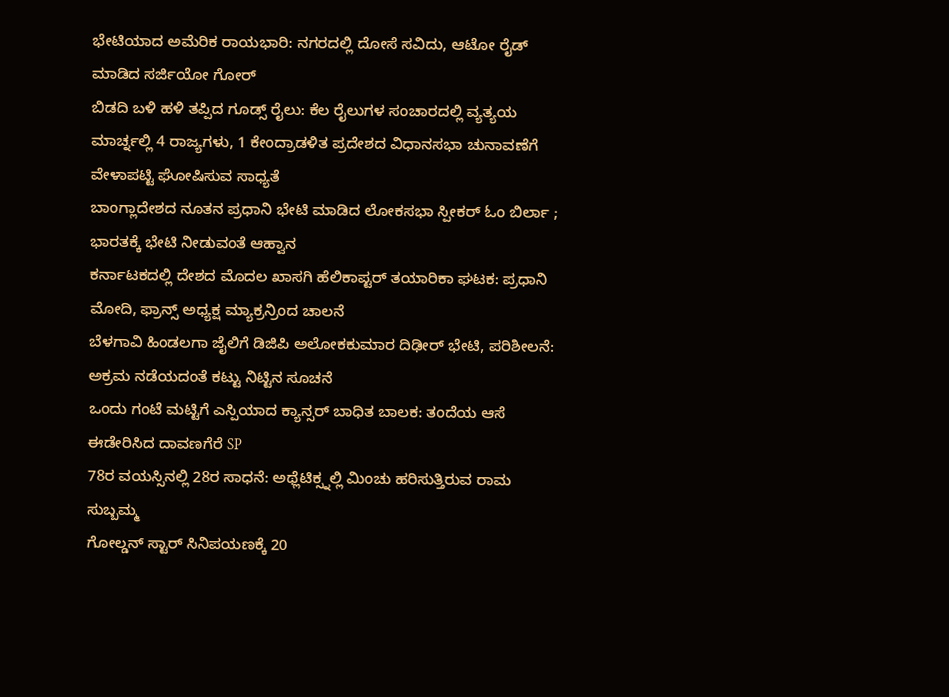ಭೇಟಿಯಾದ ಅಮೆರಿಕ ರಾಯಭಾರಿ: ನಗರದಲ್ಲಿ ದೋಸೆ ಸವಿದು, ಆಟೋ ರೈಡ್ ಮಾಡಿದ ಸರ್ಜಿಯೋ ಗೋರ್
ಬಿಡದಿ ಬಳಿ ಹಳಿ ತಪ್ಪಿದ ಗೂಡ್ಸ್ ರೈಲು: ಕೆಲ ರೈಲುಗಳ ಸಂಚಾರದಲ್ಲಿ ವ್ಯತ್ಯಯ
ಮಾರ್ಚ್ನಲ್ಲಿ 4 ರಾಜ್ಯಗಳು, 1 ಕೇಂದ್ರಾಡಳಿತ ಪ್ರದೇಶದ ವಿಧಾನಸಭಾ ಚುನಾವಣೆಗೆ ವೇಳಾಪಟ್ಟಿ ಘೋಷಿಸುವ ಸಾಧ್ಯತೆ
ಬಾಂಗ್ಲಾದೇಶದ ನೂತನ ಪ್ರಧಾನಿ ಭೇಟಿ ಮಾಡಿದ ಲೋಕಸಭಾ ಸ್ಪೀಕರ್ ಓಂ ಬಿರ್ಲಾ ; ಭಾರತಕ್ಕೆ ಭೇಟಿ ನೀಡುವಂತೆ ಆಹ್ವಾನ
ಕರ್ನಾಟಕದಲ್ಲಿ ದೇಶದ ಮೊದಲ ಖಾಸಗಿ ಹೆಲಿಕಾಪ್ಟರ್ ತಯಾರಿಕಾ ಘಟಕ: ಪ್ರಧಾನಿ ಮೋದಿ, ಫ್ರಾನ್ಸ್ ಅಧ್ಯಕ್ಷ ಮ್ಯಾಕ್ರನ್ರಿಂದ ಚಾಲನೆ
ಬೆಳಗಾವಿ ಹಿಂಡಲಗಾ ಜೈಲಿಗೆ ಡಿಜಿಪಿ ಅಲೋಕಕುಮಾರ ದಿಢೀರ್ ಭೇಟಿ, ಪರಿಶೀಲನೆ: ಅಕ್ರಮ ನಡೆಯದಂತೆ ಕಟ್ಟು ನಿಟ್ಟಿನ ಸೂಚನೆ
ಒಂದು ಗಂಟೆ ಮಟ್ಟಿಗೆ ಎಸ್ಪಿಯಾದ ಕ್ಯಾನ್ಸರ್ ಬಾಧಿತ ಬಾಲಕ: ತಂದೆಯ ಆಸೆ ಈಡೇರಿಸಿದ ದಾವಣಗೆರೆ SP
78ರ ವಯಸ್ಸಿನಲ್ಲಿ 28ರ ಸಾಧನೆ: ಅಥ್ಲೆಟಿಕ್ಸ್ನಲ್ಲಿ ಮಿಂಚು ಹರಿಸುತ್ತಿರುವ ರಾಮ ಸುಬ್ಬಮ್ಮ
ಗೋಲ್ಡನ್ ಸ್ಟಾರ್ ಸಿನಿಪಯಣಕ್ಕೆ 20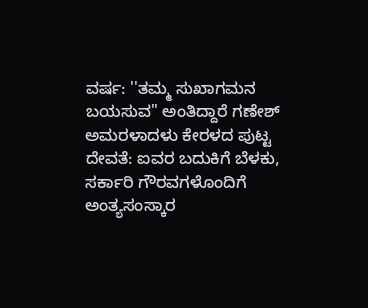ವರ್ಷ: ''ತಮ್ಮ ಸುಖಾಗಮನ ಬಯಸುವ" ಅಂತಿದ್ದಾರೆ ಗಣೇಶ್
ಅಮರಳಾದಳು ಕೇರಳದ ಪುಟ್ಟ ದೇವತೆ: ಐವರ ಬದುಕಿಗೆ ಬೆಳಕು, ಸರ್ಕಾರಿ ಗೌರವಗಳೊಂದಿಗೆ ಅಂತ್ಯಸಂಸ್ಕಾರ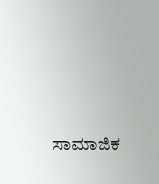ಸಾಮಾಜಿಕ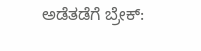ಅಡೆತಡೆಗೆ ಬ್ರೇಕ್: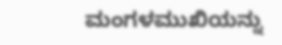ಮಂಗಳಮುಖಿಯನ್ನು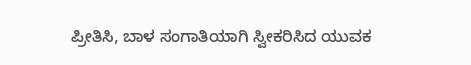ಪ್ರೀತಿಸಿ, ಬಾಳ ಸಂಗಾತಿಯಾಗಿ ಸ್ವೀಕರಿಸಿದ ಯುವಕ